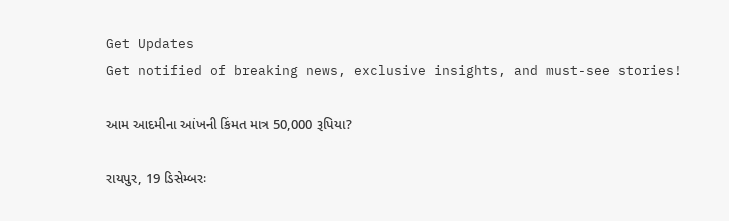Get Updates
Get notified of breaking news, exclusive insights, and must-see stories!

આમ આદમીના આંખની કિંમત માત્ર 50,000 રૂપિયા?

રાયપુર, 19 ડિસેમ્બરઃ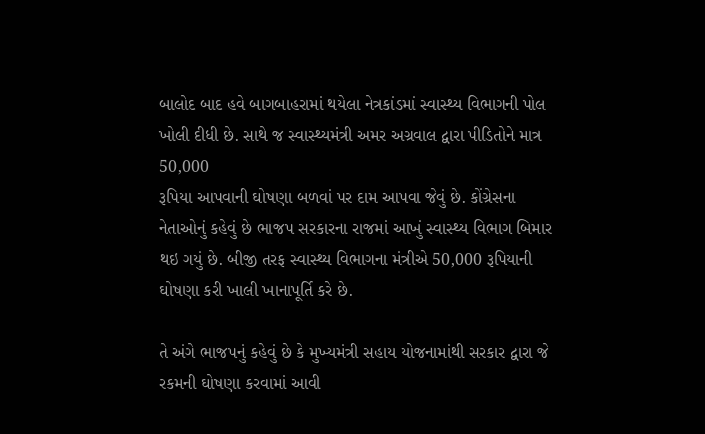બાલોદ બાદ હવે બાગબાહરામાં થયેલા નેત્રકાંડમાં સ્વાસ્થ્ય વિભાગની પોલ ખોલી દીધી છે. સાથે જ સ્વાસ્થ્યમંત્રી અમર અગ્રવાલ દ્વારા પીડિતોને માત્ર 50,000
રૂપિયા આપવાની ઘોષણા બળવાં પર દામ આપવા જેવું છે. કોંગ્રેસના નેતાઓનું કહેવું છે ભાજપ સરકારના રાજમાં આખું સ્વાસ્થ્ય વિભાગ બિમાર થઇ ગયું છે. બીજી તરફ સ્વાસ્થ્ય વિભાગના મંત્રીએ 50,000 રૂપિયાની ઘોષણા કરી ખાલી ખાનાપૂર્તિ કરે છે.

તે અંગે ભાજપનું કહેવું છે કે મુખ્યમંત્રી સહાય યોજનામાંથી સરકાર દ્વારા જે રકમની ઘોષણા કરવામાં આવી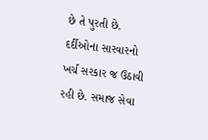છે તે પુરતી છે. દર્દીઓના સારવારનો ખર્ચ સરકાર જ ઉઠાવી રહી છે. સમાજ સેવા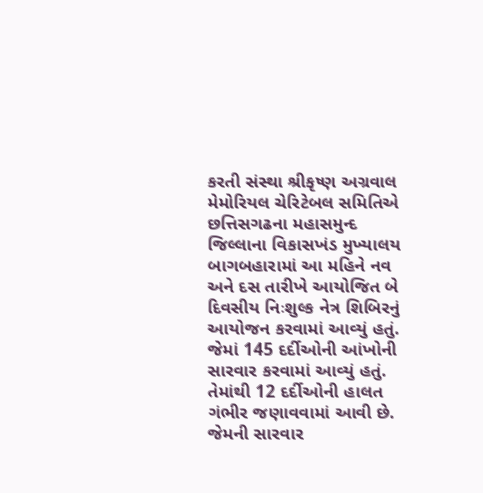કરતી સંસ્થા શ્રીકૃષ્ણ અગ્રવાલ મેમોરિયલ ચેરિટેબલ સમિતિએ છત્તિસગઢના મહાસમુન્દ જિલ્લાના વિકાસખંડ મુખ્યાલય બાગબહારામાં આ મહિને નવ અને દસ તારીખે આયોજિત બે દિવસીય નિઃશુલ્ક નેત્ર શિબિરનું આયોજન કરવામાં આવ્યું હતું. જેમાં 145 દર્દીઓની આંખોની સારવાર કરવામાં આવ્યું હતું. તેમાંથી 12 દર્દીઓની હાલત ગંભીર જણાવવામાં આવી છે. જેમની સારવાર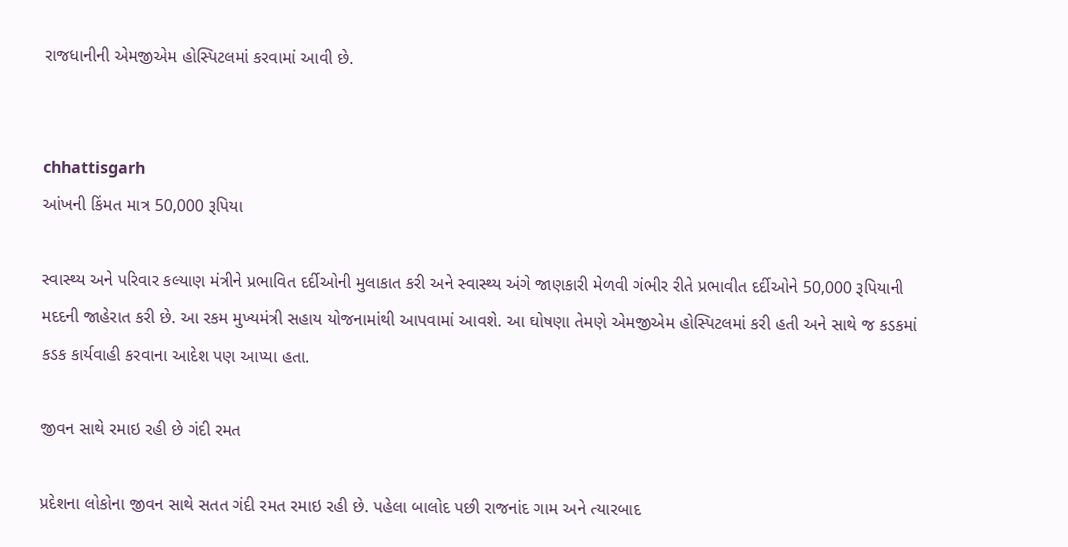રાજધાનીની એમજીએમ હોસ્પિટલમાં કરવામાં આવી છે.


chhattisgarh
આંખની કિંમત માત્ર 50,000 રૂપિયા

સ્વાસ્થ્ય અને પરિવાર કલ્યાણ મંત્રીને પ્રભાવિત દર્દીઓની મુલાકાત કરી અને સ્વાસ્થ્ય અંગે જાણકારી મેળવી ગંભીર રીતે પ્રભાવીત દર્દીઓને 50,000 રૂપિયાની મદદની જાહેરાત કરી છે. આ રકમ મુખ્યમંત્રી સહાય યોજનામાંથી આપવામાં આવશે. આ ઘોષણા તેમણે એમજીએમ હોસ્પિટલમાં કરી હતી અને સાથે જ કડકમાં કડક કાર્યવાહી કરવાના આદેશ પણ આપ્યા હતા.

જીવન સાથે રમાઇ રહી છે ગંદી રમત

પ્રદેશના લોકોના જીવન સાથે સતત ગંદી રમત રમાઇ રહી છે. પહેલા બાલોદ પછી રાજનાંદ ગામ અને ત્યારબાદ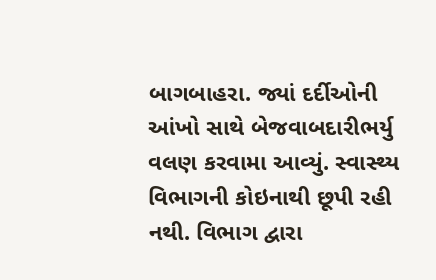બાગબાહરા. જ્યાં દર્દીઓની આંખો સાથે બેજવાબદારીભર્યુ વલણ કરવામા આવ્યું. સ્વાસ્થ્ય વિભાગની કોઇનાથી છૂપી રહી નથી. વિભાગ દ્વારા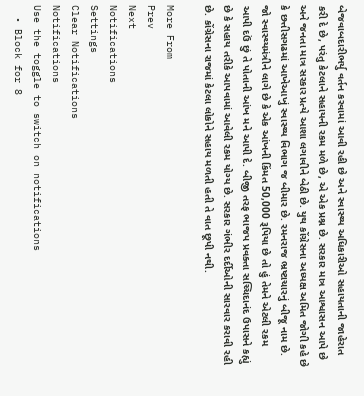બેજવાબદારીભર્યુ વર્તન કરવામાં આવી રહી છે અને સ્વાસ્થ્ય અધિકારીઓ સહાયતાની જાહેરાત કરી દે છે, પરંતુ કેટલાને સહાયની રકમ મળે છે, એ એક પ્રશ્ન છે. સરકાર માત્ર આશ્વાસન આપે છે અને જનતા માત્ર સરકાર પ્રત્યે આશા લગાવીને બેઠી છે. યુથ કોંગ્રેસના અધ્યક્ષ અમિત જોગી કહે છે કે છત્તીસગઢમાં આખેઆખું સ્વાસ્થ્ય વિભાગ જ બીમાર છે. રમનરાજ ભ્રષ્ટાચારનું બીજૂ નામ છે. જો સ્વાસ્થ્યમંત્રીને લાગે છે કે એક આંખની કિંમત 50,000 રૂપિયા છે તો હું તેમને એટલી રકમ આપી દઉં છું તે પોતાની આંખ મને આપી દે. બીજી તરફ ભાજપ પ્રવક્તા સચ્ચિદાનંદ ઉપાસને કહ્યું છે કે સહાય તરીકે આપવામાં આવેલી રકમ યોગ્ય છે. સરકાર ગંભીર દર્દીઓની સારવાર કરાવી રહી છે. કોંગ્રેસના રાજમાં કેટલા લોકોને સહાય મળતી હતી તે વાત છૂપી નથી.

More From
Prev
Next
Notifications
Settings
Clear Notifications
Notifications
Use the toggle to switch on notifications
  • Block for 8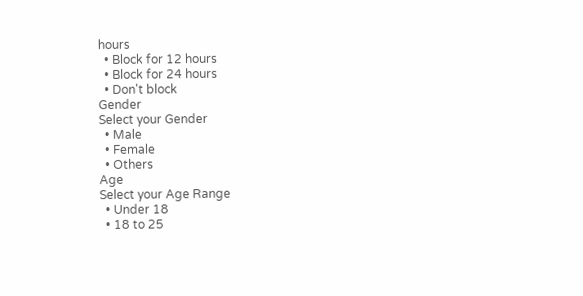hours
  • Block for 12 hours
  • Block for 24 hours
  • Don't block
Gender
Select your Gender
  • Male
  • Female
  • Others
Age
Select your Age Range
  • Under 18
  • 18 to 25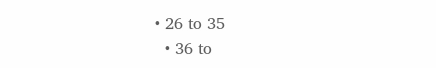• 26 to 35
  • 36 to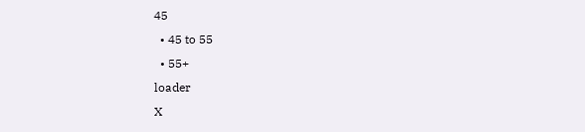45
  • 45 to 55
  • 55+
loader
X